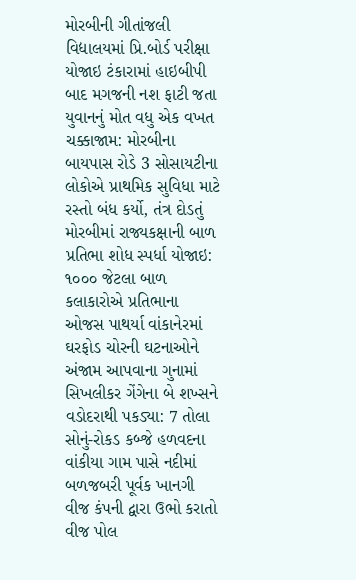મોરબીની ગીતાંજલી વિદ્યાલયમાં પ્રિ.બોર્ડ પરીક્ષા યોજાઇ ટંકારામાં હાઇબીપી બાદ મગજની નશ ફાટી જતા યુવાનનું મોત વધુ એક વખત ચક્કાજામ: મોરબીના બાયપાસ રોડે 3 સોસાયટીના લોકોએ પ્રાથમિક સુવિધા માટે રસ્તો બંધ કર્યો, તંત્ર દોડતું મોરબીમાં રાજ્યકક્ષાની બાળ પ્રતિભા શોધ સ્પર્ધા યોજાઇ: ૧૦૦૦ જેટલા બાળ કલાકારોએ પ્રતિભાના ઓજસ પાથર્યા વાંકાનેરમાં ઘરફોડ ચોરની ઘટનાઓને અંજામ આપવાના ગુનામાં સિખલીકર ગેંગેના બે શખ્સને વડોદરાથી પકડ્યા: 7 તોલા સોનું-રોકડ કબ્જે હળવદના વાંકીયા ગામ પાસે નદીમાં બળજબરી પૂર્વક ખાનગી વીજ કંપની દ્વારા ઉભો કરાતો વીજ પોલ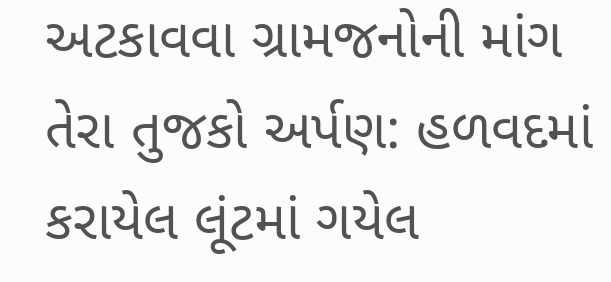અટકાવવા ગ્રામજનોની માંગ તેરા તુજકો અર્પણ: હળવદમાં કરાયેલ લૂંટમાં ગયેલ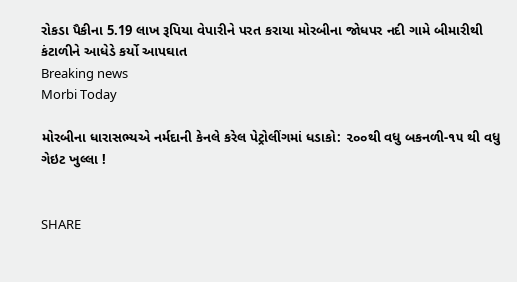રોકડા પૈકીના 5.19 લાખ રૂપિયા વેપારીને પરત કરાયા મોરબીના જોધપર નદી ગામે બીમારીથી કંટાળીને આધેડે કર્યો આપઘાત
Breaking news
Morbi Today

મોરબીના ધારાસભ્યએ નર્મદાની કેનલે કરેલ પેટ્રોલીંગમાં ધડાકો: ૨૦૦થી વધુ બકનળી-૧૫ થી વધુ ગેઇટ ખુલ્લા !


SHARE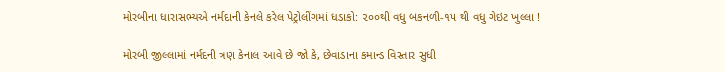મોરબીના ધારાસભ્યએ નર્મદાની કેનલે કરેલ પેટ્રોલીંગમાં ધડાકો: ૨૦૦થી વધુ બકનળી-૧૫ થી વધુ ગેઇટ ખુલ્લા !

મોરબી જીલ્લામાં નર્મદની ત્રણ કેનાલ આવે છે જો કે, છેવાડાના કમાન્ડ વિસ્તાર સુધી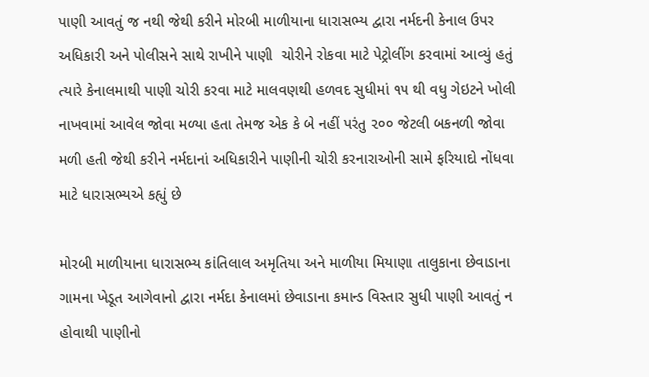પાણી આવતું જ નથી જેથી કરીને મોરબી માળીયાના ધારાસભ્ય દ્વારા નર્મદની કેનાલ ઉપર અધિકારી અને પોલીસને સાથે રાખીને પાણી  ચોરીને રોકવા માટે પેટ્રોલીંગ કરવામાં આવ્યું હતું ત્યારે કેનાલમાથી પાણી ચોરી કરવા માટે માલવણથી હળવદ સુધીમાં ૧૫ થી વધુ ગેઇટને ખોલી નાખવામાં આવેલ જોવા મળ્યા હતા તેમજ એક કે બે નહીં પરંતુ ૨૦૦ જેટલી બકનળી જોવા મળી હતી જેથી કરીને નર્મદાનાં અધિકારીને પાણીની ચોરી કરનારાઓની સામે ફરિયાદો નોંધવા માટે ધારાસભ્યએ કહ્યું છે

મોરબી માળીયાના ધારાસભ્ય કાંતિલાલ અમૃતિયા અને માળીયા મિયાણા તાલુકાના છેવાડાના ગામના ખેડૂત આગેવાનો દ્વારા નર્મદા કેનાલમાં છેવાડાના કમાન્ડ વિસ્તાર સુધી પાણી આવતું ન હોવાથી પાણીનો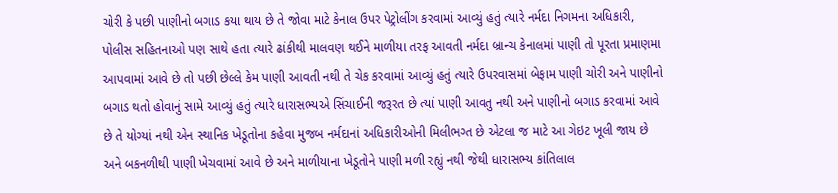ચોરી કે પછી પાણીનો બગાડ કયા થાય છે તે જોવા માટે કેનાલ ઉપર પેટ્રોલીંગ કરવામાં આવ્યું હતું ત્યારે નર્મદા નિગમના અધિકારી, પોલીસ સહિતનાઓ પણ સાથે હતા ત્યારે ઢાંકીથી માલવણ થઈને માળીયા તરફ આવતી નર્મદા બ્રાન્ચ કેનાલમાં પાણી તો પૂરતા પ્રમાણમા આપવામાં આવે છે તો પછી છેલ્લે કેમ પાણી આવતી નથી તે ચેક કરવામાં આવ્યું હતું ત્યારે ઉપરવાસમાં બેફામ પાણી ચોરી અને પાણીનો બગાડ થતો હોવાનું સામે આવ્યું હતું ત્યારે ધારાસભ્યએ સિંચાઈની જરૂરત છે ત્યાં પાણી આવતુ નથી અને પાણીનો બગાડ કરવામાં આવે છે તે યોગ્યાં નથી એન સ્થાનિક ખેડૂતોના કહેવા મુજબ નર્મદાનાં અધિકારીઓની મિલીભગ્ત છે એટલા જ માટે આ ગેઇટ ખૂલી જાય છે અને બકનળીથી પાણી ખેચવામાં આવે છે અને માળીયાના ખેડૂતોને પાણી મળી રહ્યું નથી જેથી ધારાસભ્ય કાંતિલાલ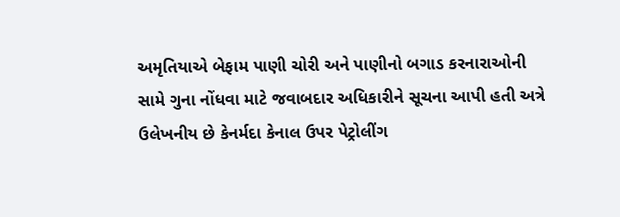અમૃતિયાએ બેફામ પાણી ચોરી અને પાણીનો બગાડ કરનારાઓની સામે ગુના નોંધવા માટે જવાબદાર અધિકારીને સૂચના આપી હતી અત્રે ઉલેખનીય છે કેનર્મદા કેનાલ ઉપર પેટ્રોલીંગ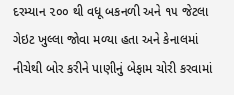દરમ્યાન ૨૦૦ થી વધૂ બકનળી અને ૧૫ જેટલા ગેઇટ ખુલ્લા જોવા મળ્યા હતા અને કેનાલમાં નીચેથી બોર કરીને પાણીનું બેફામ ચોરી કરવામાં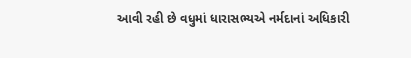આવી રહી છે વધુમાં ધારાસભ્યએ નર્મદાનાં અધિકારી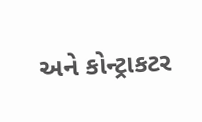અને કોન્ટ્રાકટર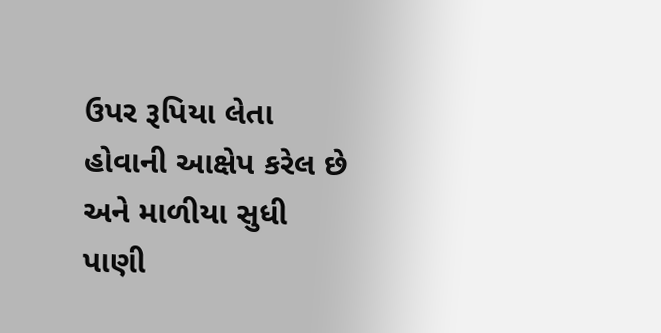ઉપર રૂપિયા લેતા હોવાની આક્ષેપ કરેલ છે અને માળીયા સુધી પાણી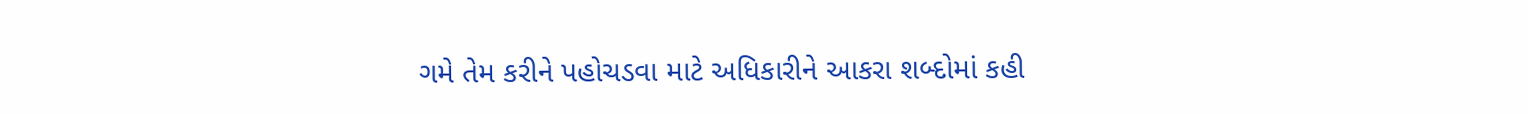ગમે તેમ કરીને પહોચડવા માટે અધિકારીને આકરા શબ્દોમાં કહી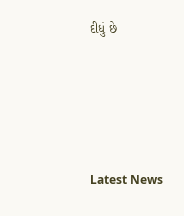દીધું છે






Latest News